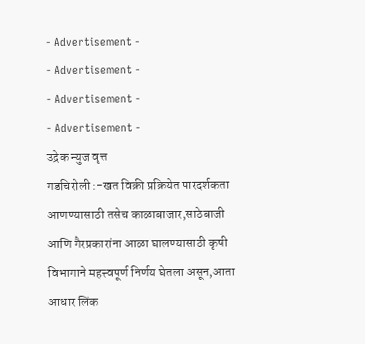- Advertisement -
- Advertisement -
- Advertisement -
- Advertisement -
उद्रेक न्युज वृत्त
गडचिरोली :-खत विक्री प्रक्रियेत पारदर्शकता आणण्यासाठी तसेच काळाबाजार,साठेबाजी आणि गैरप्रकारांना आळा घालण्यासाठी कृषी विभागाने महत्त्वपूर्ण निर्णय घेतला असून,आता आधार लिंक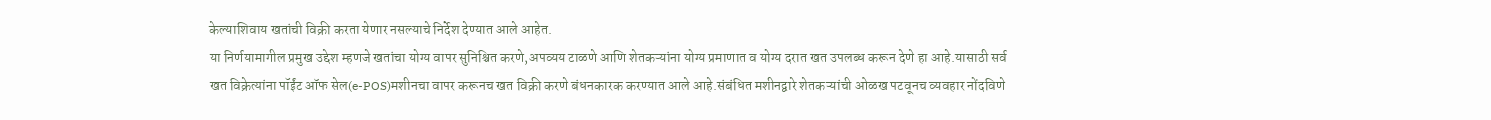केल्याशिवाय खतांची विक्री करता येणार नसल्याचे निर्देश देण्यात आले आहेत.
या निर्णयामागील प्रमुख उद्देश म्हणजे खतांचा योग्य वापर सुनिश्चित करणे,अपव्यय टाळणे आणि शेतकऱ्यांना योग्य प्रमाणात व योग्य दरात खत उपलब्ध करून देणे हा आहे.यासाठी सर्व खत विक्रेत्यांना पॉईंट ऑफ सेल(e-POS)मशीनचा वापर करूनच खत विक्री करणे बंधनकारक करण्यात आले आहे.संबंधित मशीनद्वारे शेतकऱ्यांची ओळख पटवूनच व्यवहार नोंदविणे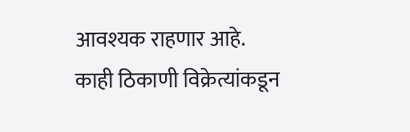आवश्यक राहणार आहे.
काही ठिकाणी विक्रेत्यांकडून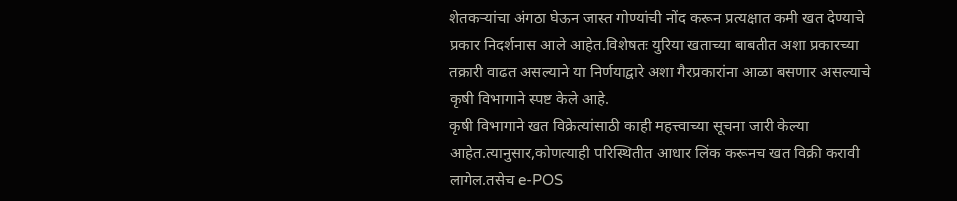शेतकऱ्यांचा अंगठा घेऊन जास्त गोण्यांची नोंद करून प्रत्यक्षात कमी खत देण्याचे प्रकार निदर्शनास आले आहेत.विशेषतः युरिया खताच्या बाबतीत अशा प्रकारच्या तक्रारी वाढत असल्याने या निर्णयाद्वारे अशा गैरप्रकारांना आळा बसणार असल्याचे कृषी विभागाने स्पष्ट केले आहे.
कृषी विभागाने खत विक्रेत्यांसाठी काही महत्त्वाच्या सूचना जारी केल्या आहेत.त्यानुसार,कोणत्याही परिस्थितीत आधार लिंक करूनच खत विक्री करावी लागेल.तसेच e-POS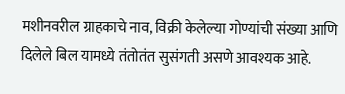मशीनवरील ग्राहकाचे नाव, विक्री केलेल्या गोण्यांची संख्या आणि दिलेले बिल यामध्ये तंतोतंत सुसंगती असणे आवश्यक आहे.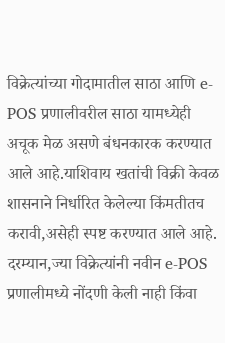विक्रेत्यांच्या गोदामातील साठा आणि e-POS प्रणालीवरील साठा यामध्येही अचूक मेळ असणे बंधनकारक करण्यात आले आहे.याशिवाय खतांची विक्री केवळ शासनाने निर्धारित केलेल्या किंमतीतच करावी,असेही स्पष्ट करण्यात आले आहे.
दरम्यान,ज्या विक्रेत्यांनी नवीन e-POS प्रणालीमध्ये नोंदणी केली नाही किंवा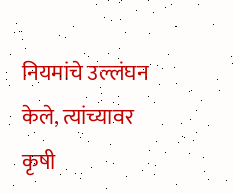नियमांचे उल्लंघन केले, त्यांच्यावर कृषी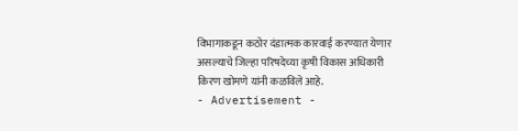विभागाकडून कठोर दंडात्मक कारवाई करण्यात येणार असल्याचे जिल्हा परिषदेच्या कृषी विकास अधिकारी किरण खोमणे यांनी कळविले आहे.
- Advertisement -